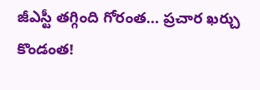జీఎస్టీ తగ్గింది గోరంత… ప్రచార ఖర్చు కొండంత!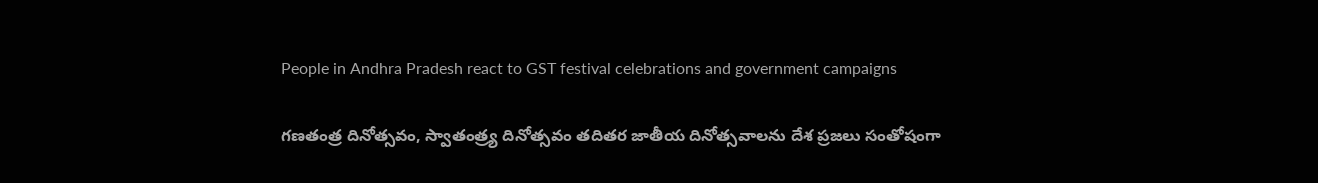People in Andhra Pradesh react to GST festival celebrations and government campaigns

గణతంత్ర దినోత్సవం, స్వాతంత్ర్య దినోత్సవం తదితర జాతీయ దినోత్సవాలను దేశ ప్రజలు సంతోషంగా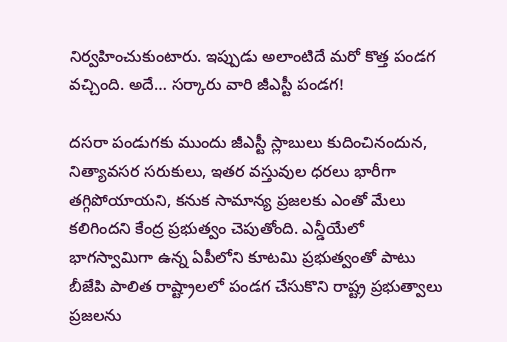నిర్వహించుకుంటారు. ఇప్పుడు అలాంటిదే మరో కొత్త పండగ వచ్చింది. అదే… సర్కారు వారి జీఎస్టీ పండగ!

దసరా పండుగకు ముందు జీఎస్టీ స్లాబులు కుదించినందున, నిత్యావసర సరుకులు, ఇతర వస్తువుల ధరలు భారీగా తగ్గిపోయాయని, కనుక సామాన్య ప్రజలకు ఎంతో మేలు కలిగిందని కేంద్ర ప్రభుత్వం చెపుతోంది. ఎన్డీయేలో భాగస్వామిగా ఉన్న ఏపీలోని కూటమి ప్రభుత్వంతో పాటు బీజేపి పాలిత రాష్ట్రాలలో పండగ చేసుకొని రాష్ట్ర ప్రభుత్వాలు ప్రజలను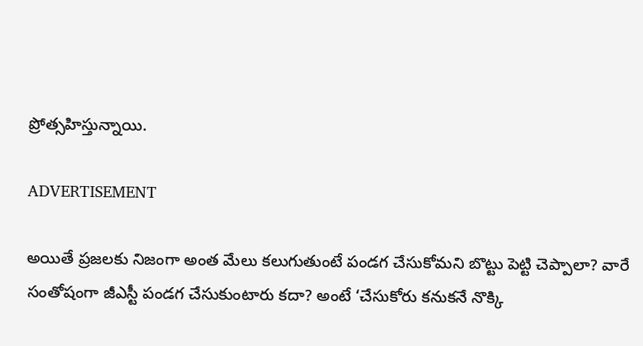ప్రోత్సహిస్తున్నాయి.

ADVERTISEMENT

అయితే ప్రజలకు నిజంగా అంత మేలు కలుగుతుంటే పండగ చేసుకోమని బొట్టు పెట్టి చెప్పాలా? వారే సంతోషంగా జీఎస్టీ పండగ చేసుకుంటారు కదా? అంటే ‘చేసుకోరు కనుకనే నొక్కి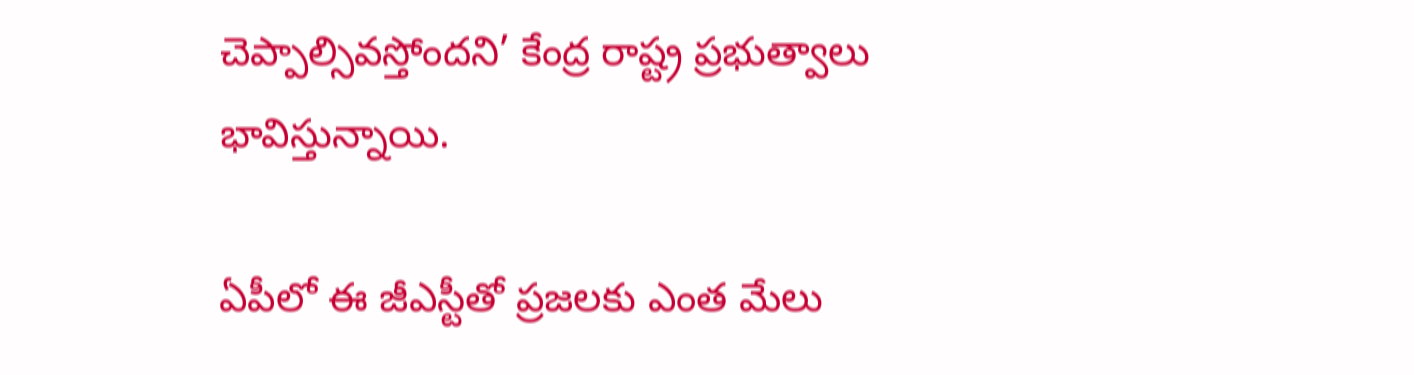చెప్పాల్సివస్తోందని’ కేంద్ర రాష్ట్ర ప్రభుత్వాలు భావిస్తున్నాయి.

ఏపీలో ఈ జీఎస్టీతో ప్రజలకు ఎంత మేలు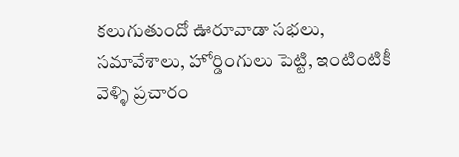కలుగుతుందో ఊరూవాడా సభలు, సమావేశాలు, హోర్డింగులు పెట్టి, ఇంటింటికీ వెళ్ళి ప్రచారం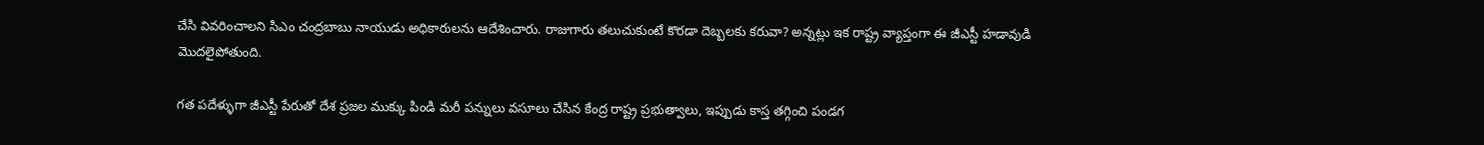చేసి వివరించాలని సిఎం చంద్రబాబు నాయుడు అధికారులను ఆదేశించారు. రాజుగారు తలుచుకుంటే కొరడా దెబ్బలకు కరువా? అన్నట్లు ఇక రాష్ట్ర వ్యాప్తంగా ఈ జీఎస్టీ హడావుడి మొదలైపోతుంది.

గత పదేళ్ళుగా జీఎస్టీ పేరుతో దేశ ప్రజల ముక్కు పిండి మరీ పన్నులు వసూలు చేసిన కేంద్ర రాష్ట్ర ప్రభుత్వాలు, ఇప్పుడు కాస్త తగ్గించి పండగ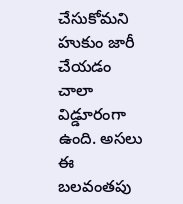చేసుకోమని హుకుం జారీ చేయడం చాలా విడ్డూరంగా ఉంది. అసలు ఈ బలవంతపు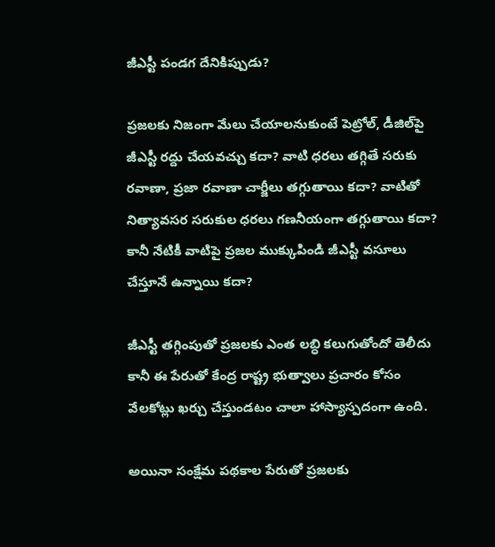జీఎస్టీ పండగ దేనికిప్పుడు?

ప్రజలకు నిజంగా మేలు చేయాలనుకుంటే పెట్రోల్, డీజిల్‌పై జీఎస్టీ రద్దు చేయవచ్చు కదా? వాటి ధరలు తగ్గితే సరుకు రవాణా, ప్రజా రవాణా చార్జీలు తగ్గుతాయి కదా? వాటితో నిత్యావసర సరుకుల ధరలు గణనీయంగా తగ్గుతాయి కదా? కానీ నేటికీ వాటిపై ప్రజల ముక్కుపిండి జీఎస్టీ వసూలు చేస్తూనే ఉన్నాయి కదా?

జీఎస్టీ తగ్గింపుతో ప్రజలకు ఎంత లబ్ధి కలుగుతోందో తెలీదు కానీ ఈ పేరుతో కేంద్ర రాష్ట్ర భుత్వాలు ప్రచారం కోసం వేలకోట్లు ఖర్చు చేస్తుండటం చాలా హాస్యాస్పదంగా ఉంది.

అయినా సంక్షేమ పథకాల పేరుతో ప్రజలకు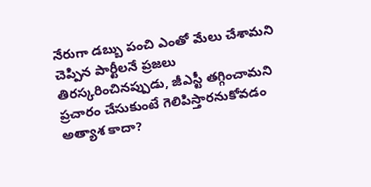నేరుగా డబ్బు పంచి ఎంతో మేలు చేశామని చెప్పిన పార్టీలనే ప్రజలు తిరస్కరించినప్పుడు, జీఎస్టీ తగ్గించామని ప్రచారం చేసుకుంటే గెలిపిస్తారనుకోవడం అత్యాశ కాదా?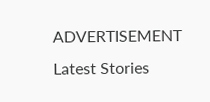ADVERTISEMENT
Latest Stories